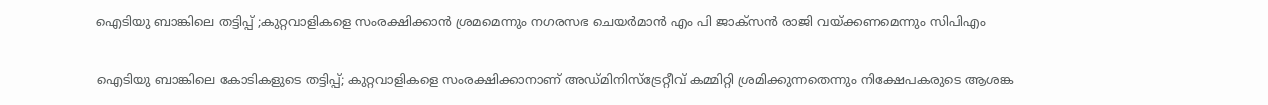ഐടിയു ബാങ്കിലെ തട്ടിപ്പ് ;കുറ്റവാളികളെ സംരക്ഷിക്കാൻ ശ്രമമെന്നും നഗരസഭ ചെയർമാൻ എം പി ജാക്സൻ രാജി വയ്ക്കണമെന്നും സിപിഎം

ഐടിയു ബാങ്കിലെ കോടികളുടെ തട്ടിപ്പ്; കുറ്റവാളികളെ സംരക്ഷിക്കാനാണ് അഡ്മിനിസ്ട്രേറ്റീവ് കമ്മിറ്റി ശ്രമിക്കുന്നതെന്നും നിക്ഷേപകരുടെ ആശങ്ക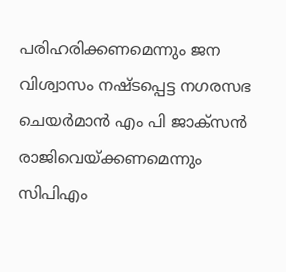പരിഹരിക്കണമെന്നും ജന വിശ്വാസം നഷ്ടപ്പെട്ട നഗരസഭ ചെയർമാൻ എം പി ജാക്സൻ രാജിവെയ്ക്കണമെന്നും സിപിഎം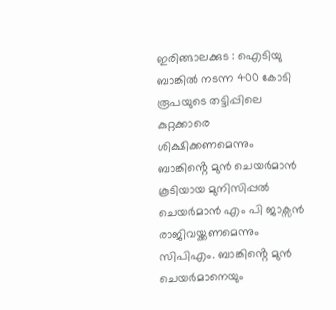ഇരിങ്ങാലക്കുട : ഐടിയു ബാങ്കിൽ നടന്ന 400 കോടി രൂപയുടെ തട്ടിപ്പിലെ കുറ്റക്കാരെ ശിക്ഷിക്കണമെന്നും ബാങ്കിൻ്റെ മുൻ ചെയർമാൻ കൂടിയായ മുനിസിപ്പൽ ചെയർമാൻ എം പി ജാക്സൻ രാജിവയ്ക്കണമെന്നും സിപിഎം. ബാങ്കിൻ്റെ മുൻ ചെയർമാനെയും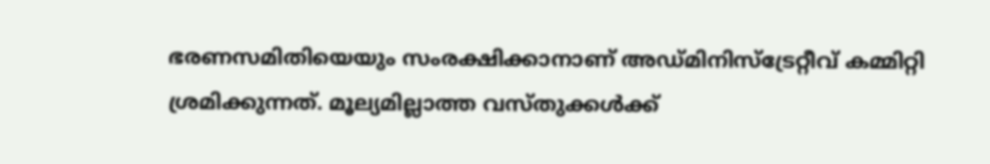ഭരണസമിതിയെയും സംരക്ഷിക്കാനാണ് അഡ്മിനിസ്ട്രേറ്റീവ് കമ്മിറ്റി ശ്രമിക്കുന്നത്. മൂല്യമില്ലാത്ത വസ്‌തുക്കൾക്ക്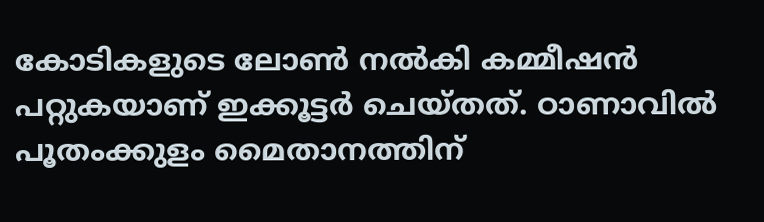കോടികളുടെ ലോൺ നൽകി കമ്മീഷൻ പറ്റുകയാണ് ഇക്കൂട്ടർ ചെയ്തത്. ഠാണാവിൽ പൂതംക്കുളം മൈതാനത്തിന്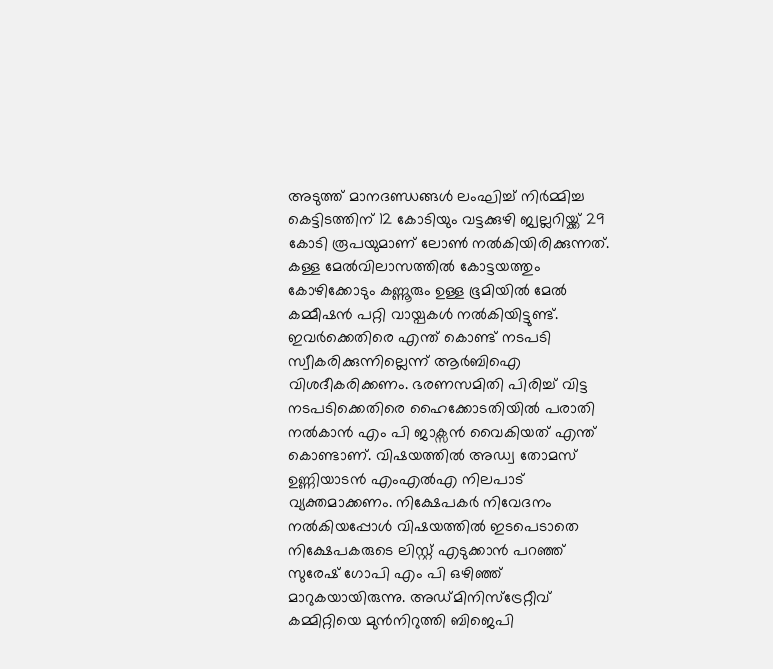അടുത്ത് മാനദണ്ഡങ്ങൾ ലംഘിച്ച് നിർമ്മിച്ച കെട്ടിടത്തിന് 12 കോടിയും വട്ടക്കുഴി ജ്വല്ലറിയ്ക്ക് 29 കോടി രൂപയുമാണ് ലോൺ നൽകിയിരിക്കുന്നത്. കള്ള മേൽവിലാസത്തിൽ കോട്ടയത്തും കോഴിക്കോടും കണ്ണൂരും ഉള്ള ഭൂമിയിൽ മേൽ കമ്മീഷൻ പറ്റി വായ്പകൾ നൽകിയിട്ടുണ്ട്. ഇവർക്കെതിരെ എന്ത് കൊണ്ട് നടപടി സ്വീകരിക്കുന്നില്ലെന്ന് ആർബിഐ വിശദീകരിക്കണം. ഭരണസമിതി പിരിച്ച് വിട്ട നടപടിക്കെതിരെ ഹൈക്കോടതിയിൽ പരാതി നൽകാൻ എം പി ജാക്സൻ വൈകിയത് എന്ത് കൊണ്ടാണ്. വിഷയത്തിൽ അഡ്വ തോമസ് ഉണ്ണിയാടൻ എംഎൽഎ നിലപാട് വ്യക്തമാക്കണം. നിക്ഷേപകർ നിവേദനം നൽകിയപ്പോൾ വിഷയത്തിൽ ഇടപെടാതെ നിക്ഷേപകരുടെ ലിസ്റ്റ് എടുക്കാൻ പറഞ്ഞ് സുരേഷ് ഗോപി എം പി ഒഴിഞ്ഞ് മാറുകയായിരുന്നു. അഡ്മിനിസ്ട്രേറ്റീവ് കമ്മിറ്റിയെ മുൻനിറുത്തി ബിജെപി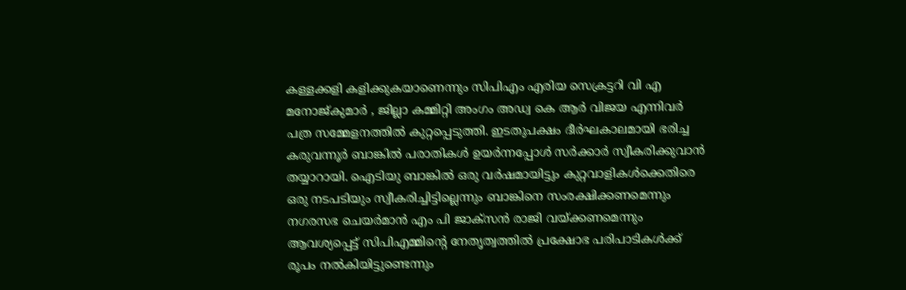കള്ളക്കളി കളിക്കുകയാണെന്നും സിപിഎം എരിയ സെക്രട്ടറി വി എ മനോജ്കുമാർ , ജില്ലാ കമ്മിറ്റി അംഗം അഡ്വ കെ ആർ വിജയ എന്നിവർ പത്ര സമ്മേളനത്തിൽ കുറ്റപ്പെടുത്തി. ഇടതുപക്ഷം ദീർഘകാലമായി ഭരിച്ച കരുവന്നൂർ ബാങ്കിൽ പരാതികൾ ഉയർന്നപ്പോൾ സർക്കാർ സ്വീകരിക്കുവാൻ തയ്യാറായി. ഐടിയു ബാങ്കിൽ ഒരു വർഷമായിട്ടും കുറ്റവാളികൾക്കെതിരെ ഒരു നടപടിയും സ്വീകരിച്ചിട്ടില്ലെന്നും ബാങ്കിനെ സംരക്ഷിക്കണമെന്നും നഗരസഭ ചെയർമാൻ എം പി ജാക്സൻ രാജി വയ്ക്കണമെന്നും ആവശ്യപ്പെട്ട് സിപിഎമ്മിൻ്റെ നേതൃത്വത്തിൽ പ്രക്ഷോഭ പരിപാടികൾക്ക് രൂപം നൽകിയിട്ടുണ്ടെന്നും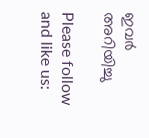ഇവർ അറിയിച്ചു

Please follow and like us: